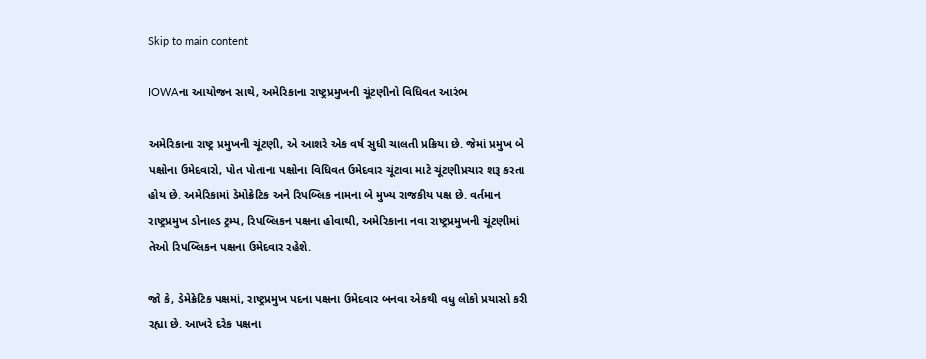Skip to main content

IOWAના આયોજન સાથે, અમેરિકાના રાષ્ટ્રપ્રમુખની ચૂંટણીનો વિધિવત આરંભ

અમેરિકાના રાષ્ટ્ર પ્રમુખની ચૂંટણી, એ આશરે એક વર્ષ સુધી ચાલતી પ્રક્રિયા છે. જેમાં પ્રમુખ બે પક્ષોના ઉમેદવારો, પોત પોતાના પક્ષોના વિધિવત ઉમેદવાર ચૂંટાવા માટે ચૂંટણીપ્રચાર શરૂ કરતા હોય છે. અમેરિકામાં ડેમોક્રેટિક અને રિપબ્લિક નામના બે મુખ્ય રાજકીય પક્ષ છે. વર્તમાન રાષ્ટ્રપ્રમુખ ડોનાલ્ડ ટ્રમ્પ, રિપબ્લિકન પક્ષના હોવાથી, અમેરિકાના નવા રાષ્ટ્રપ્રમુખની ચૂંટણીમાં તેઓ રિપબ્લિકન પક્ષના ઉમેદવાર રહેશે.

જો કે, ડેમેક્રેટિક પક્ષમાં, રાષ્ટ્રપ્રમુખ પદના પક્ષના ઉમેદવાર બનવા એકથી વધુ લોકો પ્રયાસો કરી રહ્યા છે. આખરે દરેક પક્ષના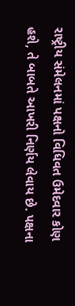રાષ્ટ્રીય સંમેલનમાં પક્ષનો વિધિવત ઉમેદવાર કોણ હશે, તે બાબતે આખરી નિર્ણય લેવાય છે. પક્ષના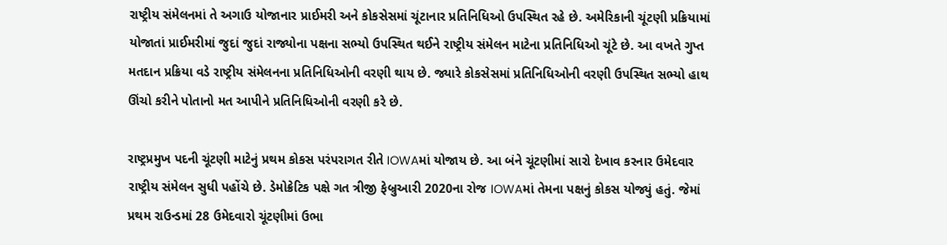રાષ્ટ્રીય સંમેલનમાં તે અગાઉ યોજાનાર પ્રાઈમરી અને કોકસેસમાં ચૂંટાનાર પ્રતિનિધિઓ ઉપસ્થિત રહે છે. અમેરિકાની ચૂંટણી પ્રક્રિયામાં યોજાતાં પ્રાઈમરીમાં જુદાં જુદાં રાજ્યોના પક્ષના સભ્યો ઉપસ્થિત થઈને રાષ્ટ્રીય સંમેલન માટેના પ્રતિનિધિઓ ચૂંટે છે. આ વખતે ગુપ્ત મતદાન પ્રક્રિયા વડે રાષ્ટ્રીય સંમેલનના પ્રતિનિધિઓની વરણી થાય છે. જ્યારે કોકસેસમાં પ્રતિનિધિઓની વરણી ઉપસ્થિત સભ્યો હાથ ઊંચો કરીને પોતાનો મત આપીને પ્રતિનિધિઓની વરણી કરે છે.

રાષ્ટ્રપ્રમુખ પદની ચૂંટણી માટેનું પ્રથમ કોકસ પરંપરાગત રીતે IOWAમાં યોજાય છે. આ બંને ચૂંટણીમાં સારો દેખાવ કરનાર ઉમેદવાર રાષ્ટ્રીય સંમેલન સુધી પહોંચે છે. ડેમોક્રેટિક પક્ષે ગત ત્રીજી ફેબ્રુઆરી 2020ના રોજ IOWAમાં તેમના પક્ષનું કોકસ યોજ્યું હતું. જેમાં પ્રથમ રાઉન્ડમાં 28 ઉમેદવારો ચૂંટણીમાં ઉભા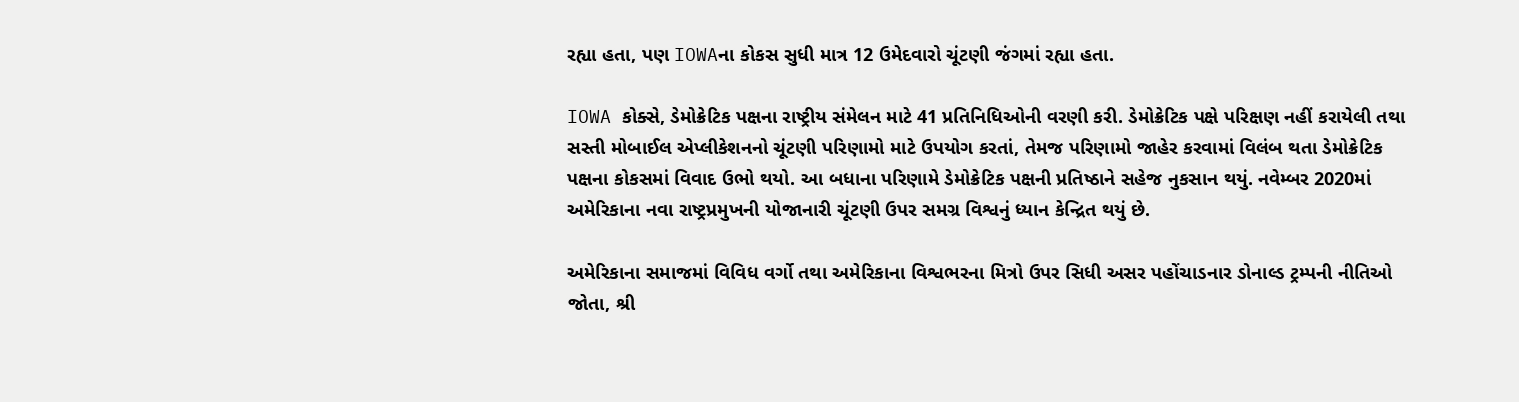રહ્યા હતા, પણ IOWAના કોકસ સુધી માત્ર 12 ઉમેદવારો ચૂંટણી જંગમાં રહ્યા હતા.

IOWA કોક્સે, ડેમોક્રેટિક પક્ષના રાષ્ટ્રીય સંમેલન માટે 41 પ્રતિનિધિઓની વરણી કરી. ડેમોક્રેટિક પક્ષે પરિક્ષણ નહીં કરાયેલી તથા સસ્તી મોબાઈલ એપ્લીકેશનનો ચૂંટણી પરિણામો માટે ઉપયોગ કરતાં, તેમજ પરિણામો જાહેર કરવામાં વિલંબ થતા ડેમોક્રેટિક પક્ષના કોકસમાં વિવાદ ઉભો થયો. આ બધાના પરિણામે ડેમોક્રેટિક પક્ષની પ્રતિષ્ઠાને સહેજ નુકસાન થયું. નવેમ્બર 2020માં અમેરિકાના નવા રાષ્ટ્રપ્રમુખની યોજાનારી ચૂંટણી ઉપર સમગ્ર વિશ્વનું ધ્યાન કેન્દ્રિત થયું છે.

અમેરિકાના સમાજમાં વિવિધ વર્ગો તથા અમેરિકાના વિશ્વભરના મિત્રો ઉપર સિધી અસર પહોંચાડનાર ડોનાલ્ડ ટ્રમ્પની નીતિઓ જોતા, શ્રી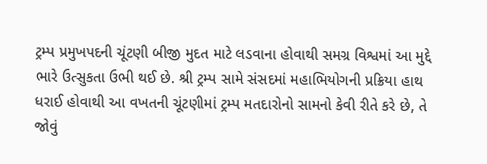ટ્રમ્પ પ્રમુખપદની ચૂંટણી બીજી મુદત માટે લડવાના હોવાથી સમગ્ર વિશ્વમાં આ મુદ્દે ભારે ઉત્સુકતા ઉભી થઈ છે. શ્રી ટ્રમ્પ સામે સંસદમાં મહાભિયોગની પ્રક્રિયા હાથ ધરાઈ હોવાથી આ વખતની ચૂંટણીમાં ટ્રમ્પ મતદારોનો સામનો કેવી રીતે કરે છે, તે જોવું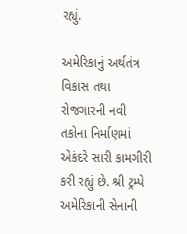રહ્યું.

અમેરિકાનું અર્થતંત્ર વિકાસ તથા રોજગારની નવી તકોના નિર્માણમાં એકંદરે સારી કામગીરી કરી રહ્યું છે. શ્રી ટ્રમ્પે અમેરિકાની સેનાની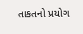તાકતનો પ્રયોગ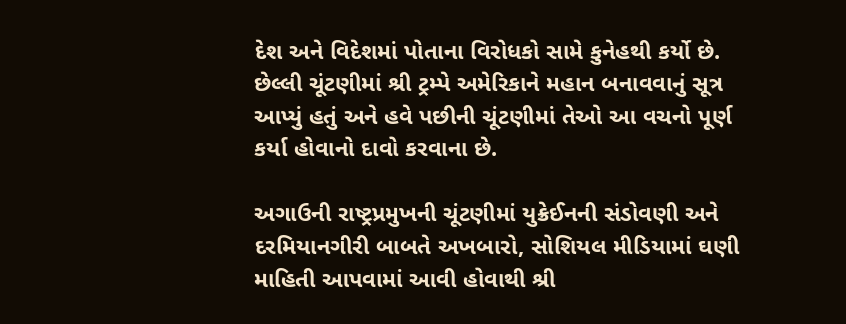દેશ અને વિદેશમાં પોતાના વિરોધકો સામે કુનેહથી કર્યો છે. છેલ્લી ચૂંટણીમાં શ્રી ટ્રમ્પે અમેરિકાને મહાન બનાવવાનું સૂત્ર આપ્યું હતું અને હવે પછીની ચૂંટણીમાં તેઓ આ વચનો પૂર્ણ કર્યા હોવાનો દાવો કરવાના છે.

અગાઉની રાષ્ટ્રપ્રમુખની ચૂંટણીમાં યુક્રેઈનની સંડોવણી અને દરમિયાનગીરી બાબતે અખબારો, સોશિયલ મીડિયામાં ઘણી માહિતી આપવામાં આવી હોવાથી શ્રી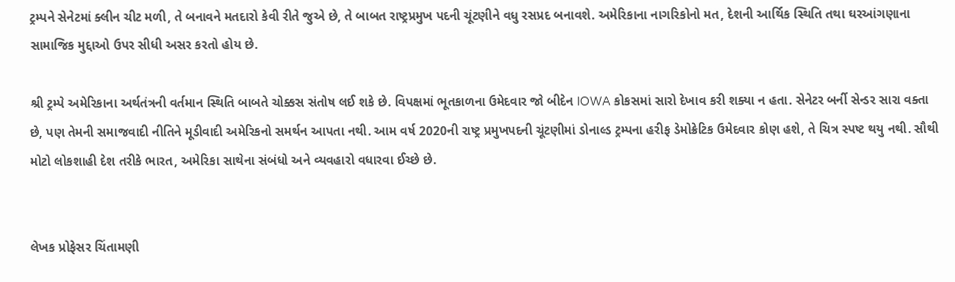ટ્રમ્પને સેનેટમાં ક્લીન ચીટ મળી, તે બનાવને મતદારો કેવી રીતે જુએ છે, તે બાબત રાષ્ટ્રપ્રમુખ પદની ચૂંટણીને વધુ રસપ્રદ બનાવશે. અમેરિકાના નાગરિકોનો મત, દેશની આર્થિક સ્થિતિ તથા ઘરઆંગણાના સામાજિક મુદ્દાઓ ઉપર સીધી અસર કરતો હોય છે.

શ્રી ટ્રમ્પે અમેરિકાના અર્થતંત્રની વર્તમાન સ્થિતિ બાબતે ચોક્કસ સંતોષ લઈ શકે છે. વિપક્ષમાં ભૂતકાળના ઉમેદવાર જો બીદેન IOWA કોકસમાં સારો દેખાવ કરી શક્યા ન હતા. સેનેટર બર્ની સેન્ડર સારા વક્તા છે, પણ તેમની સમાજવાદી નીતિને મૂડીવાદી અમેરિકનો સમર્થન આપતા નથી. આમ વર્ષ 2020ની રાષ્ટ્ર પ્રમુખપદની ચૂંટણીમાં ડોનાલ્ડ ટ્રમ્પના હરીફ ડેમોક્રેટિક ઉમેદવાર કોણ હશે, તે ચિત્ર સ્પષ્ટ થયુ નથી. સૌથી મોટો લોકશાહી દેશ તરીકે ભારત, અમેરિકા સાથેના સંબંધો અને વ્યવહારો વધારવા ઈચ્છે છે.


લેખક પ્રોફેસર ચિંતામણી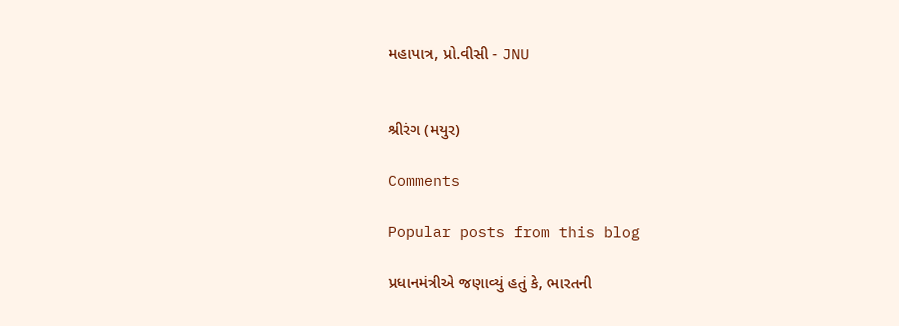મહાપાત્ર, પ્રો.વીસી - JNU


શ્રીરંગ (મયુર)

Comments

Popular posts from this blog

પ્રધાનમંત્રીએ જણાવ્યું હતું કે, ભારતની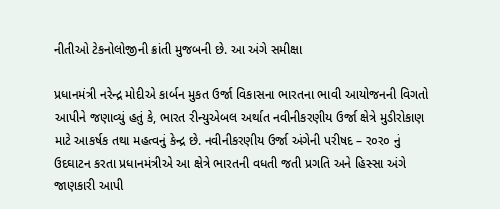નીતીઓ ટેકનોલોજીની ક્રાંતી મુજબની છે. આ અંગે સમીક્ષા

પ્રધાનમંત્રી નરેન્દ્ર મોદીએ કાર્બન મુકત ઉર્જા વિકાસના ભારતના ભાવી આયોજનની વિગતો આપીને જણાવ્યું હતું કે, ભારત રીન્યુએબલ અર્થાત નવીનીકરણીય ઉર્જા ક્ષેત્રે મુડીરોકાણ માટે આકર્ષક તથા મહત્વનું કેન્દ્ર છે. નવીનીકરણીય ઉર્જા અંગેની પરીષદ – ર૦ર૦ નું ઉદઘાટન કરતા પ્રધાનમંત્રીએ આ ક્ષેત્રે ભારતની વધતી જતી પ્રગતિ અને હિસ્સા અંગે જાણકારી આપી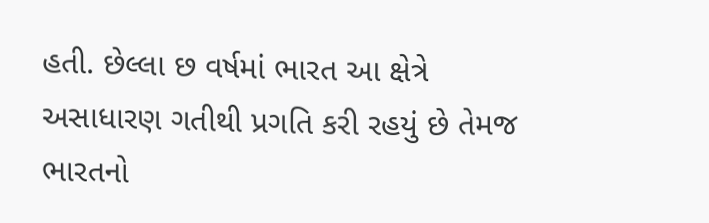હતી. છેલ્લા છ વર્ષમાં ભારત આ ક્ષેત્રે અસાધારણ ગતીથી પ્રગતિ કરી રહયું છે તેમજ ભારતનો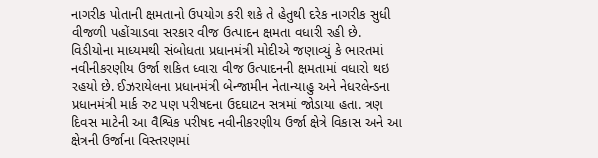નાગરીક પોતાની ક્ષમતાનો ઉપયોગ કરી શકે તે હેતુથી દરેક નાગરીક સુધી વીજળી પહોંચાડવા સરકાર વીજ ઉત્પાદન ક્ષમતા વધારી રહી છે. વિડીયોના માધ્યમથી સંબોધતા પ્રધાનમંત્રી મોદીએ જણાવ્યું કે ભારતમાં નવીનીકરણીય ઉર્જા શકિત ધ્વારા વીજ ઉત્પાદનની ક્ષમતામાં વધારો થઇ રહયો છે. ઈઝરાયેલના પ્રધાનમંત્રી બેન્જામીન નેતાન્યાહુ અને નેધરલેન્ડના પ્રધાનમંત્રી માર્ક રુટ પણ પરીષદના ઉદઘાટન સત્રમાં જોડાયા હતા. ત્રણ દિવસ માટેની આ વૈશ્વિક પરીષદ નવીનીકરણીય ઉર્જા ક્ષેત્રે વિકાસ અને આ ક્ષેત્રની ઉર્જાના વિસ્તરણમાં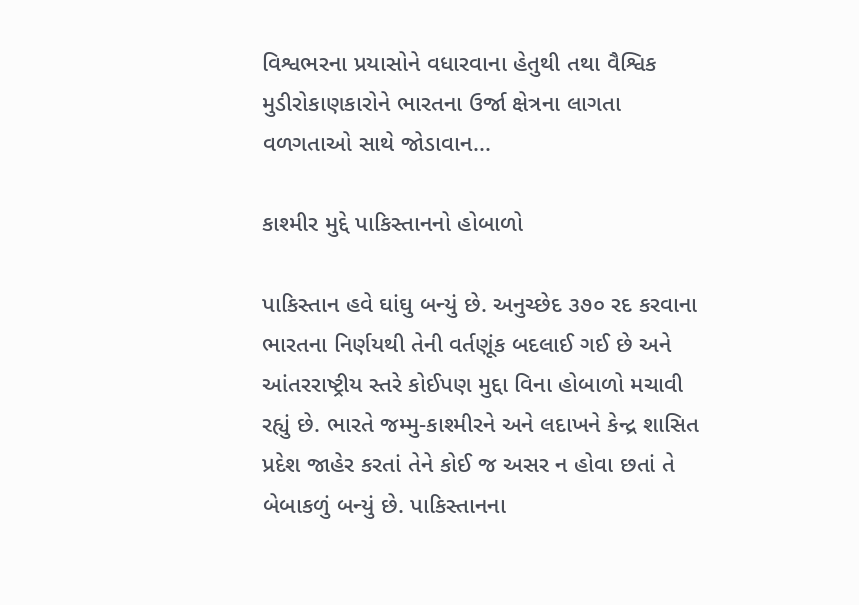વિશ્વભરના પ્રયાસોને વધારવાના હેતુથી તથા વૈશ્વિક મુડીરોકાણકારોને ભારતના ઉર્જા ક્ષેત્રના લાગતા વળગતાઓ સાથે જોડાવાન...

કાશ્મીર મુદ્દે પાકિસ્તાનનો હોબાળો

પાકિસ્તાન હવે ઘાંઘુ બન્યું છે. અનુચ્છેદ ૩૭૦ રદ કરવાના ભારતના નિર્ણયથી તેની વર્તણૂંક બદલાઈ ગઈ છે અને આંતરરાષ્ટ્રીય સ્તરે કોઈપણ મુદ્દા વિના હોબાળો મચાવી રહ્યું છે. ભારતે જમ્મુ-કાશ્મીરને અને લદાખને કેન્દ્ર શાસિત પ્રદેશ જાહેર કરતાં તેને કોઈ જ અસર ન હોવા છતાં તે બેબાકળું બન્યું છે. પાકિસ્તાનના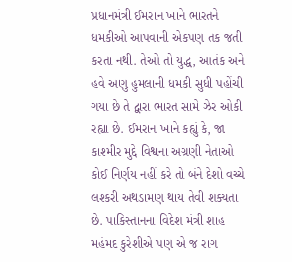પ્રધાનમંત્રી ઈમરાન ખાને ભારતને ધમકીઓ આપવાની એકપણ તક જતી કરતા નથી. તેઓ તો યુદ્ધ, આતંક અને હવે અણુ હુમલાની ધમકી સુધી પહોંચી ગયા છે તે દ્વારા ભારત સામે ઝેર ઓકી રહ્યા છે. ઈમરાન ખાને કહ્યું કે, જા કાશ્મીર મુદ્દે વિશ્વના અગ્રણી નેતાઓ કોઈ નિર્ણય નહીં કરે તો બંને દેશો વચ્ચે લશ્કરી અથડામણ થાય તેવી શક્યતા છે. પાકિસ્તાનના વિદેશ મંત્રી શાહ મહંમદ કુરેશીએ પણ એ જ રાગ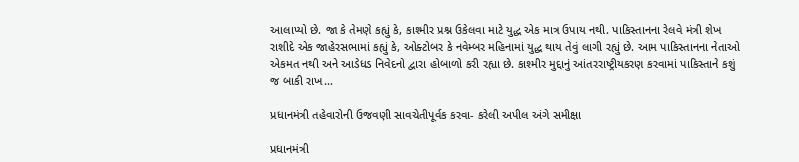આલાપ્યો છે. જા કે તેમણે કહ્યું કે, કાશ્મીર પ્રશ્ન ઉકેલવા માટે યુદ્ધ એક માત્ર ઉપાય નથી. પાકિસ્તાનના રેલવે મંત્રી શેખ રાશીદે એક જાહેરસભામાં કહ્યું કે, ઓક્ટોબર કે નવેમ્બર મહિનામાં યુદ્ધ થાય તેવું લાગી રહ્યું છે. આમ પાકિસ્તાનના નેતાઓ એકમત નથી અને આડેધડ નિવેદનો દ્વારા હોબાળો કરી રહ્યા છે. કાશ્મીર મુદ્દાનું આંતરરાષ્ટ્રીયકરણ કરવામાં પાકિસ્તાને કશું જ બાકી રાખ...

પ્રધાનમંત્રી તહેવારોની ઉજવણી સાવચેતીપૂર્વક કરવા- કરેલી અપીલ અંગે સમીક્ષા

પ્રધાનમંત્રી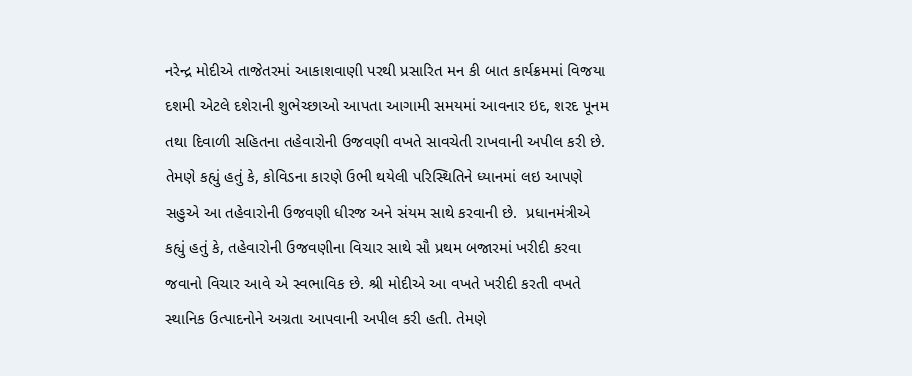નરેન્દ્ર મોદીએ તાજેતરમાં આકાશવાણી પરથી પ્રસારિત મન કી બાત કાર્યક્રમમાં વિજયા દશમી એટલે દશેરાની શુભેચ્છાઓ આપતા આગામી સમયમાં આવનાર ઇદ, શરદ પૂનમ તથા દિવાળી સહિતના તહેવારોની ઉજવણી વખતે સાવચેતી રાખવાની અપીલ કરી છે. તેમણે કહ્યું હતું કે, કોવિડના કારણે ઉભી થયેલી પરિસ્થિતિને ધ્યાનમાં લઇ આપણે સહુએ આ તહેવારોની ઉજવણી ધીરજ અને સંયમ સાથે કરવાની છે.  પ્રધાનમંત્રીએ કહ્યું હતું કે, તહેવારોની ઉજવણીના વિચાર સાથે સૌ પ્રથમ બજારમાં ખરીદી કરવા જવાનો વિચાર આવે એ સ્વભાવિક છે. શ્રી મોદીએ આ વખતે ખરીદી કરતી વખતે સ્થાનિક ઉત્પાદનોને અગ્રતા આપવાની અપીલ કરી હતી. તેમણે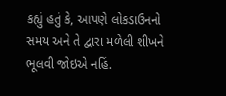કહ્યું હતું કે, આપણે લોકડાઉનનો સમય અને તે દ્વારા મળેલી શીખને ભૂલવી જોઇએ નહિં.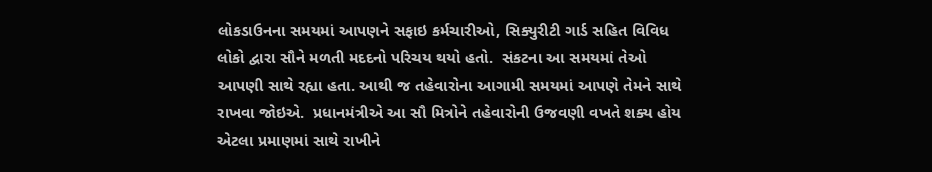લોકડાઉનના સમયમાં આપણને સફાઇ કર્મચારીઓ, સિક્યુરીટી ગાર્ડ સહિત વિવિધ લોકો દ્વારા સૌને મળતી મદદનો પરિચય થયો હતો.  સંકટના આ સમયમાં તેઓ આપણી સાથે રહ્યા હતા. આથી જ તહેવારોના આગામી સમયમાં આપણે તેમને સાથે રાખવા જોઇએ.  પ્રધાનમંત્રીએ આ સૌ મિત્રોને તહેવારોની ઉજવણી વખતે શક્ય હોય એટલા પ્રમાણમાં સાથે રાખીને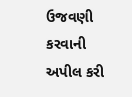ઉજવણી કરવાની અપીલ કરી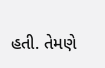હતી. તેમણે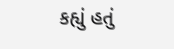કહ્યું હતું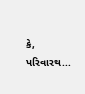કે, પરિવારથ...